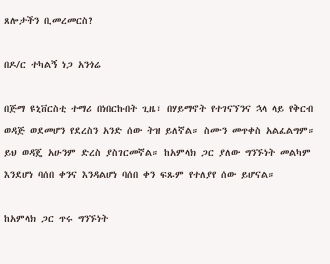ጸሎታችን ቢመረመርስ?

በዶ/ር ተካልኝ ነጋ አንጎሬ

በጅማ ዩኒቨርስቲ ተማሪ በነበርኩበት ጊዜ፣ በሃይማኖት የተገናኘንና ኋላ ላይ የቅርብ ወዳጅ ወደመሆን የደረስን አንድ ሰው ትዝ ይለኛል። ስሙን መጥቀስ አልፈልግም። ይህ ወዳጄ አሁንም ድረስ ያስገርመኛል። ከአምላክ ጋር ያለው ግንኙነት መልካም እንደሆነ ባሰበ ቀንና እንዳልሆነ ባሰበ ቀን ፍጹም የተለያየ ሰው ይሆናል።

ከአምላክ ጋር ጥሩ ግንኙነት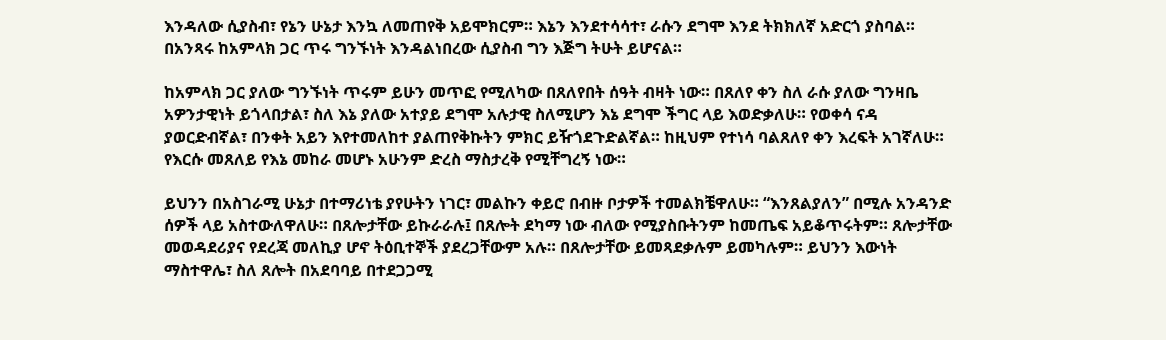እንዳለው ሲያስብ፣ የኔን ሁኔታ እንኳ ለመጠየቅ አይሞክርም። እኔን እንደተሳሳተ፣ ራሱን ደግሞ እንደ ትክክለኛ አድርጎ ያስባል። በአንጻሩ ከአምላክ ጋር ጥሩ ግንኙነት እንዳልነበረው ሲያስብ ግን እጅግ ትሁት ይሆናል።

ከአምላክ ጋር ያለው ግንኙነት ጥሩም ይሁን መጥፎ የሚለካው በጸለየበት ሰዓት ብዛት ነው። በጸለየ ቀን ስለ ራሱ ያለው ግንዛቤ አዎንታዊነት ይጎላበታል፣ ስለ እኔ ያለው አተያይ ደግሞ አሉታዊ ስለሚሆን እኔ ደግሞ ችግር ላይ እወድቃለሁ። የወቀሳ ናዳ ያወርድብኛል፣ በንቀት አይን እየተመለከተ ያልጠየቅኩትን ምክር ይዥጎደጉድልኛል። ከዚህም የተነሳ ባልጸለየ ቀን እረፍት አገኛለሁ። የእርሱ መጸለይ የእኔ መከራ መሆኑ አሁንም ድረስ ማስታረቅ የሚቸግረኝ ነው።

ይህንን በአስገራሚ ሁኔታ በተማሪነቴ ያየሁትን ነገር፣ መልኩን ቀይሮ በብዙ ቦታዎች ተመልክቼዋለሁ። “እንጸልያለን” በሚሉ አንዳንድ ሰዎች ላይ አስተውለዋለሁ። በጸሎታቸው ይኩራራሉ፤ በጸሎት ደካማ ነው ብለው የሚያስቡትንም ከመጤፍ አይቆጥሩትም። ጸሎታቸው መወዳደሪያና የደረጃ መለኪያ ሆኖ ትዕቢተኞች ያደረጋቸውም አሉ። በጸሎታቸው ይመጻደቃሉም ይመካሉም። ይህንን እውነት ማስተዋሌ፣ ስለ ጸሎት በአደባባይ በተደጋጋሚ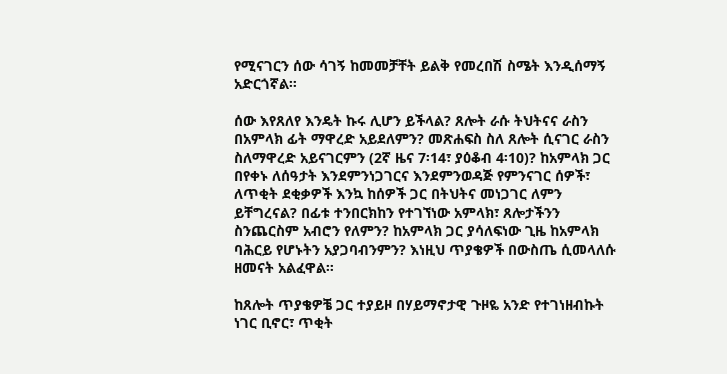የሚናገርን ሰው ሳገኝ ከመመቻቸት ይልቅ የመረበሽ ስሜት እንዲሰማኝ አድርጎኛል።

ሰው እየጸለየ እንዴት ኩሩ ሊሆን ይችላል? ጸሎት ራሱ ትህትናና ራስን በአምላክ ፊት ማዋረድ አይደለምን? መጽሐፍስ ስለ ጸሎት ሲናገር ራስን ስለማዋረድ አይናገርምን (2ኛ ዜና 7፡14፣ ያዕቆብ 4፡10)? ከአምላክ ጋር በየቀኑ ለሰዓታት እንደምንነጋገርና እንደምንወዳጅ የምንናገር ሰዎች፣ ለጥቂት ደቂቃዎች እንኳ ከሰዎች ጋር በትህትና መነጋገር ለምን ይቸግረናል? በፊቱ ተንበርክከን የተገኘነው አምላክ፣ ጸሎታችንን ስንጨርስም አብሮን የለምን? ከአምላክ ጋር ያሳለፍነው ጊዜ ከአምላክ ባሕርይ የሆኑትን አያጋባብንምን? እነዚህ ጥያቄዎች በውስጤ ሲመላለሱ ዘመናት አልፈዋል።

ከጸሎት ጥያቄዎቼ ጋር ተያይዞ በሃይማኖታዊ ጉዞዬ አንድ የተገነዘብኩት ነገር ቢኖር፣ ጥቂት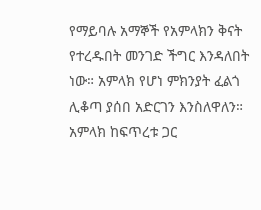የማይባሉ አማኞች የአምላክን ቅናት የተረዱበት መንገድ ችግር እንዳለበት ነው። አምላክ የሆነ ምክንያት ፈልጎ ሊቆጣ ያሰበ አድርገን እንስለዋለን። አምላክ ከፍጥረቱ ጋር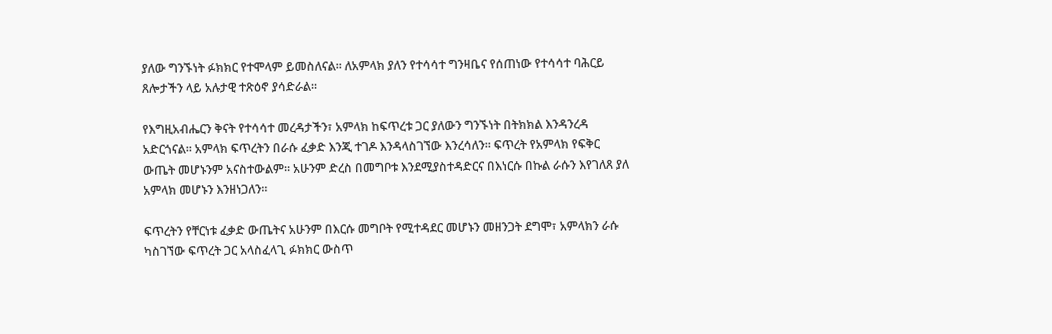ያለው ግንኙነት ፉክክር የተሞላም ይመስለናል። ለአምላክ ያለን የተሳሳተ ግንዛቤና የሰጠነው የተሳሳተ ባሕርይ ጸሎታችን ላይ አሉታዊ ተጽዕኖ ያሳድራል።

የእግዚአብሔርን ቅናት የተሳሳተ መረዳታችን፣ አምላክ ከፍጥረቱ ጋር ያለውን ግንኙነት በትክክል እንዳንረዳ አድርጎናል። አምላክ ፍጥረትን በራሱ ፈቃድ እንጂ ተገዶ እንዳላስገኘው እንረሳለን። ፍጥረት የአምላክ የፍቅር ውጤት መሆኑንም አናስተውልም። አሁንም ድረስ በመግቦቱ እንደሚያስተዳድርና በእነርሱ በኩል ራሱን እየገለጸ ያለ አምላክ መሆኑን እንዘነጋለን።

ፍጥረትን የቸርነቱ ፈቃድ ውጤትና አሁንም በእርሱ መግቦት የሚተዳደር መሆኑን መዘንጋት ደግሞ፣ አምላክን ራሱ ካስገኘው ፍጥረት ጋር አላስፈላጊ ፉክክር ውስጥ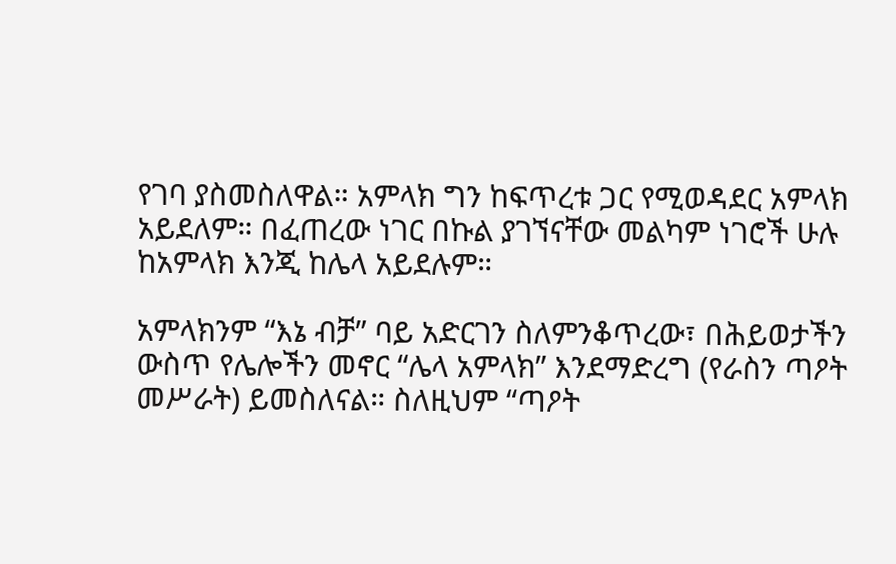የገባ ያስመስለዋል። አምላክ ግን ከፍጥረቱ ጋር የሚወዳደር አምላክ አይደለም። በፈጠረው ነገር በኩል ያገኘናቸው መልካም ነገሮች ሁሉ ከአምላክ እንጂ ከሌላ አይደሉም።

አምላክንም “እኔ ብቻ” ባይ አድርገን ስለምንቆጥረው፣ በሕይወታችን ውስጥ የሌሎችን መኖር “ሌላ አምላክ” እንደማድረግ (የራስን ጣዖት መሥራት) ይመስለናል። ስለዚህም “ጣዖት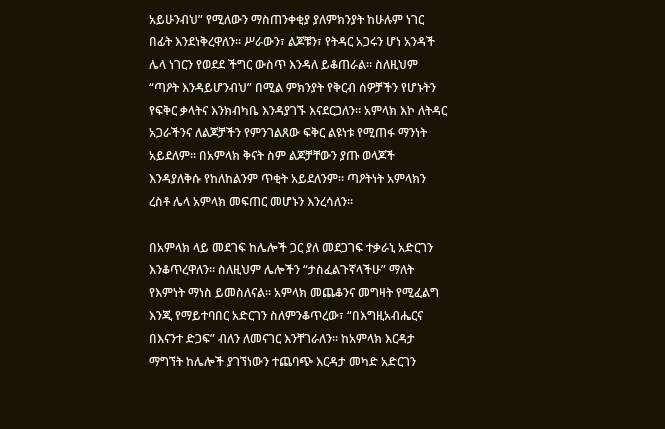አይሁንብህ” የሚለውን ማስጠንቀቂያ ያለምክንያት ከሁሉም ነገር በፊት እንደነቅረዋለን። ሥራውን፣ ልጆቹን፣ የትዳር አጋሩን ሆነ አንዳች ሌላ ነገርን የወደደ ችግር ውስጥ እንዳለ ይቆጠራል። ስለዚህም “ጣዖት እንዳይሆንብህ” በሚል ምክንያት የቅርብ ሰዎቻችን የሆኑትን የፍቅር ቃላትና እንክብካቤ እንዳያገኙ እናደርጋለን። አምላክ እኮ ለትዳር አጋራችንና ለልጆቻችን የምንገልጸው ፍቅር ልዩነቱ የሚጠፋ ማንነት አይደለም። በአምላክ ቅናት ስም ልጆቻቸውን ያጡ ወላጆች እንዳያለቅሱ የከለከልንም ጥቂት አይደለንም። ጣዖትነት አምላክን ረስቶ ሌላ አምላክ መፍጠር መሆኑን እንረሳለን።

በአምላክ ላይ መደገፍ ከሌሎች ጋር ያለ መደጋገፍ ተቃራኒ አድርገን እንቆጥረዋለን። ስለዚህም ሌሎችን “ታስፈልጉኛላችሁ” ማለት የእምነት ማነስ ይመስለናል። አምላክ መጨቆንና መግዛት የሚፈልግ እንጂ የማይተባበር አድርገን ስለምንቆጥረው፣ “በእግዚአብሔርና በእናንተ ድጋፍ” ብለን ለመናገር እንቸገራለን። ከአምላክ እርዳታ ማግኘት ከሌሎች ያገኘነውን ተጨባጭ እርዳታ መካድ አድርገን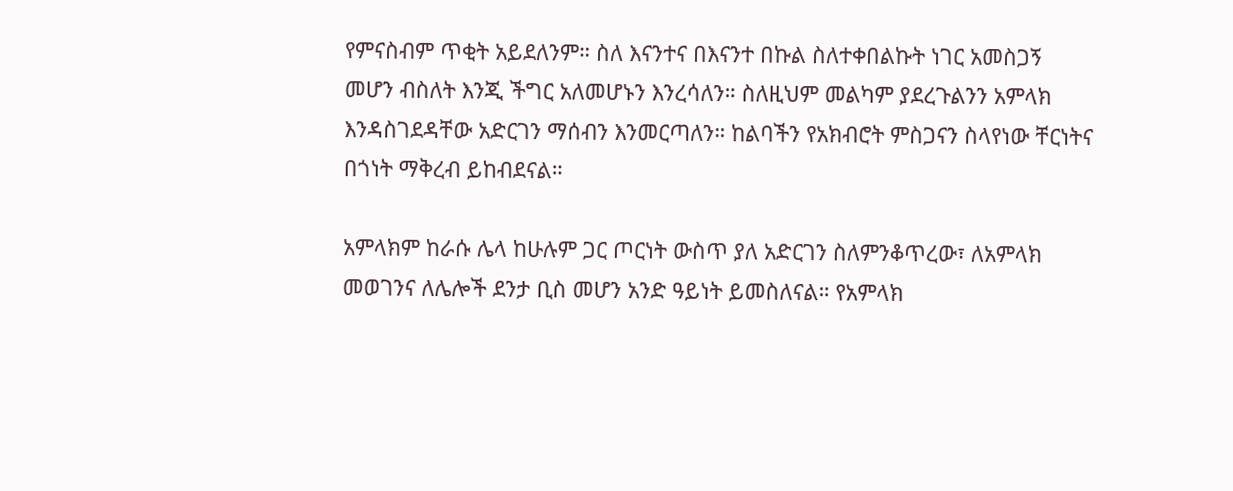የምናስብም ጥቂት አይደለንም። ስለ እናንተና በእናንተ በኩል ስለተቀበልኩት ነገር አመስጋኝ መሆን ብስለት እንጂ ችግር አለመሆኑን እንረሳለን። ስለዚህም መልካም ያደረጉልንን አምላክ እንዳስገደዳቸው አድርገን ማሰብን እንመርጣለን። ከልባችን የአክብሮት ምስጋናን ስላየነው ቸርነትና በጎነት ማቅረብ ይከብደናል።

አምላክም ከራሱ ሌላ ከሁሉም ጋር ጦርነት ውስጥ ያለ አድርገን ስለምንቆጥረው፣ ለአምላክ መወገንና ለሌሎች ደንታ ቢስ መሆን አንድ ዓይነት ይመስለናል። የአምላክ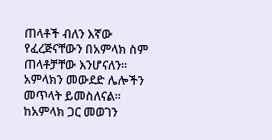ጠላቶች ብለን እኛው የፈረጅናቸውን በአምላክ ስም ጠላቶቻቸው እንሆናለን። አምላክን መውደድ ሌሎችን መጥላት ይመስለናል። ከአምላክ ጋር መወገን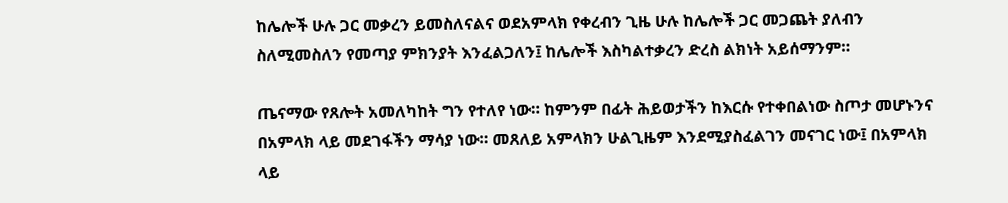ከሌሎች ሁሉ ጋር መቃረን ይመስለናልና ወደአምላክ የቀረብን ጊዜ ሁሉ ከሌሎች ጋር መጋጨት ያለብን ስለሚመስለን የመጣያ ምክንያት እንፈልጋለን፤ ከሌሎች እስካልተቃረን ድረስ ልክነት አይሰማንም።

ጤናማው የጸሎት አመለካከት ግን የተለየ ነው። ከምንም በፊት ሕይወታችን ከእርሱ የተቀበልነው ስጦታ መሆኑንና በአምላክ ላይ መደገፋችን ማሳያ ነው። መጸለይ አምላክን ሁልጊዜም እንደሚያስፈልገን መናገር ነው፤ በአምላክ ላይ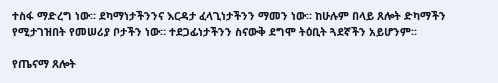ተስፋ ማድረግ ነው። ደካማነታችንንና እርዳታ ፈላጊነታችንን ማመን ነው። ከሁሉም በላይ ጸሎት ድካማችን የሚታገዝበት የመሠሪያ ቦታችን ነው። ተደጋፊነታችንን ስናውቅ ደግሞ ትዕቢት ጓደኛችን አይሆንም።

የጤናማ ጸሎት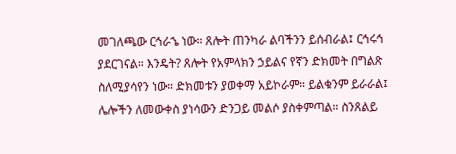መገለጫው ርኅራኄ ነው። ጸሎት ጠንካራ ልባችንን ይሰብራል፤ ርኅሩኅ ያደርገናል። እንዴት? ጸሎት የአምላክን ኃይልና የኛን ድክመት በግልጽ ስለሚያሳየን ነው። ድክመቱን ያወቀማ አይኮራም። ይልቁንም ይራራል፤ ሌሎችን ለመውቀስ ያነሳውን ድንጋይ መልሶ ያስቀምጣል። ስንጸልይ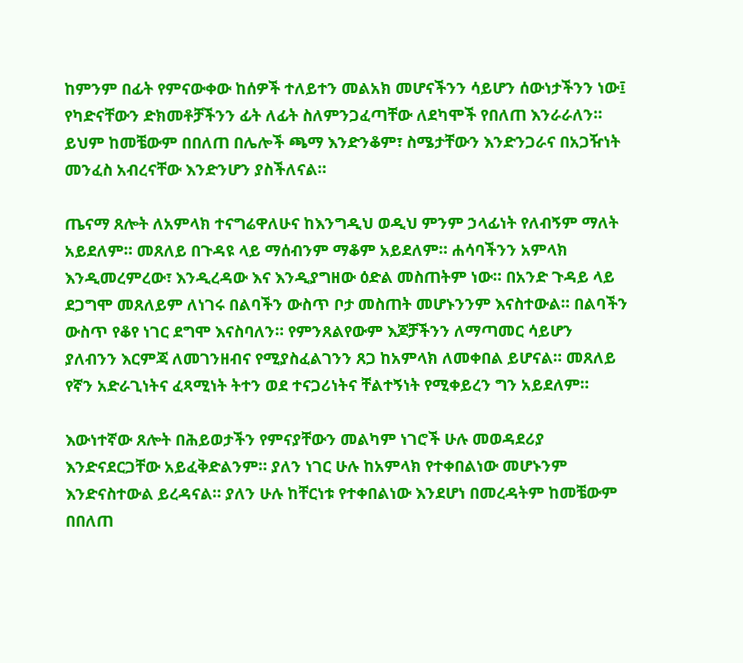ከምንም በፊት የምናውቀው ከሰዎች ተለይተን መልአክ መሆናችንን ሳይሆን ሰውነታችንን ነው፤ የካድናቸውን ድክመቶቻችንን ፊት ለፊት ስለምንጋፈጣቸው ለደካሞች የበለጠ እንራራለን። ይህም ከመቼውም በበለጠ በሌሎች ጫማ እንድንቆም፣ ስሜታቸውን እንድንጋራና በአጋዥነት መንፈስ አብረናቸው እንድንሆን ያስችለናል።

ጤናማ ጸሎት ለአምላክ ተናግሬዋለሁና ከእንግዲህ ወዲህ ምንም ኃላፊነት የለብኝም ማለት አይደለም። መጸለይ በጉዳዩ ላይ ማሰብንም ማቆም አይደለም። ሐሳባችንን አምላክ እንዲመረምረው፣ እንዲረዳው እና እንዲያግዘው ዕድል መስጠትም ነው። በአንድ ጉዳይ ላይ ደጋግሞ መጸለይም ለነገሩ በልባችን ውስጥ ቦታ መስጠት መሆኑንንም እናስተውል። በልባችን ውስጥ የቆየ ነገር ደግሞ እናስባለን። የምንጸልየውም እጆቻችንን ለማጣመር ሳይሆን ያለብንን እርምጃ ለመገንዘብና የሚያስፈልገንን ጸጋ ከአምላክ ለመቀበል ይሆናል። መጸለይ የኛን አድራጊነትና ፈጻሚነት ትተን ወደ ተናጋሪነትና ቸልተኝነት የሚቀይረን ግን አይደለም።

እውነተኛው ጸሎት በሕይወታችን የምናያቸውን መልካም ነገሮች ሁሉ መወዳደሪያ እንድናደርጋቸው አይፈቅድልንም። ያለን ነገር ሁሉ ከአምላክ የተቀበልነው መሆኑንም እንድናስተውል ይረዳናል። ያለን ሁሉ ከቸርነቱ የተቀበልነው እንደሆነ በመረዳትም ከመቼውም በበለጠ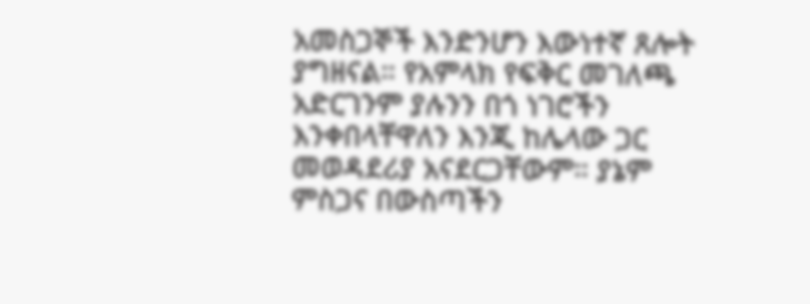አመስጋኞች እንድንሆን እውነተኛ ጸሎት ያግዘናል። የአምላክ የፍቅር መገለጫ አድርገንም ያሉንን በጎ ነገሮችን እንቀበላቸዋለን እንጂ ከሌላው ጋር መወዳደሪያ አናደርጋቸውም። ያኔም ምስጋና በውስጣችን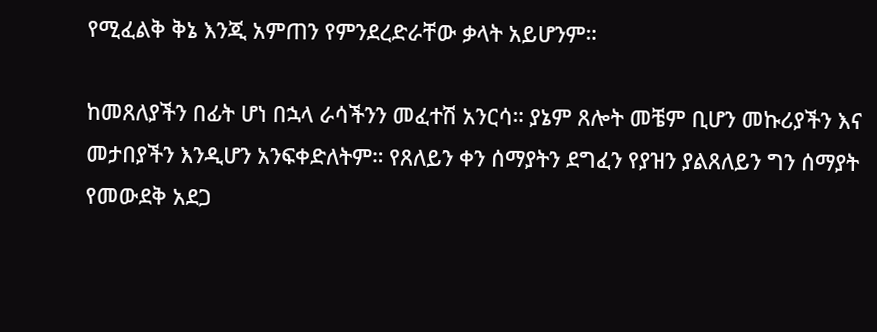የሚፈልቅ ቅኔ እንጂ አምጠን የምንደረድራቸው ቃላት አይሆንም።

ከመጸለያችን በፊት ሆነ በኋላ ራሳችንን መፈተሽ አንርሳ። ያኔም ጸሎት መቼም ቢሆን መኩሪያችን እና መታበያችን እንዲሆን አንፍቀድለትም። የጸለይን ቀን ሰማያትን ደግፈን የያዝን ያልጸለይን ግን ሰማያት የመውደቅ አደጋ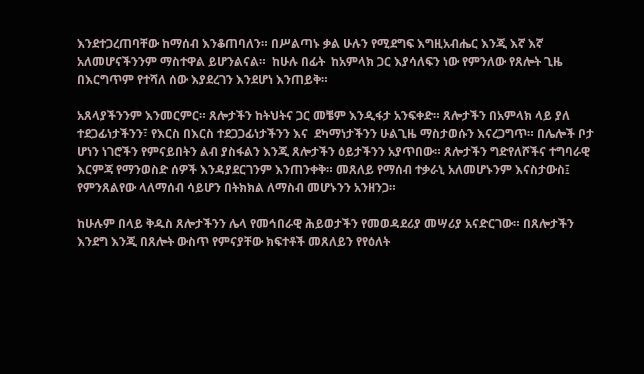እንደተጋረጠባቸው ከማሰብ እንቆጠባለን። በሥልጣኑ ቃል ሁሉን የሚደግፍ እግዚአብሔር እንጂ እኛ እኛ አለመሆናችንንም ማስተዋል ይሆንልናል።  ከሁሉ በፊት  ከአምላክ ጋር እያሳለፍን ነው የምንለው የጸሎት ጊዜ በእርግጥም የተሻለ ሰው እያደረገን እንደሆነ እንጠይቅ።

አጸላያችንንም እንመርምር። ጸሎታችን ከትህትና ጋር መቼም እንዲፋታ አንፍቀድ። ጸሎታችን በአምላክ ላይ ያለ ተደጋፊነታችንን፣ የእርስ በእርስ ተደጋጋፊነታችንን እና  ደካማነታችንን ሁልጊዜ ማስታወሱን እናረጋግጥ። በሌሎች ቦታ ሆነን ነገሮችን የምናይበትን ልብ ያስፋልን እንጂ ጸሎታችን ዕይታችንን አያጥበው። ጸሎታችን ግድየለሾችና ተግባራዊ እርምጃ የማንወስድ ሰዎች እንዳያደርገንም እንጠንቀቅ። መጸለይ የማሰብ ተቃራኒ አለመሆኑንም እናስታውስ፤ የምንጸልየው ላለማሰብ ሳይሆን በትክክል ለማስብ መሆኑንን አንዘንጋ።

ከሁሉም በላይ ቅዱስ ጸሎታችንን ሌላ የመኅበራዊ ሕይወታችን የመወዳደሪያ መሣሪያ አናድርገው። በጸሎታችን እንደግ እንጂ በጸሎት ውስጥ የምናያቸው ክፍተቶች መጸለይን የየዕለት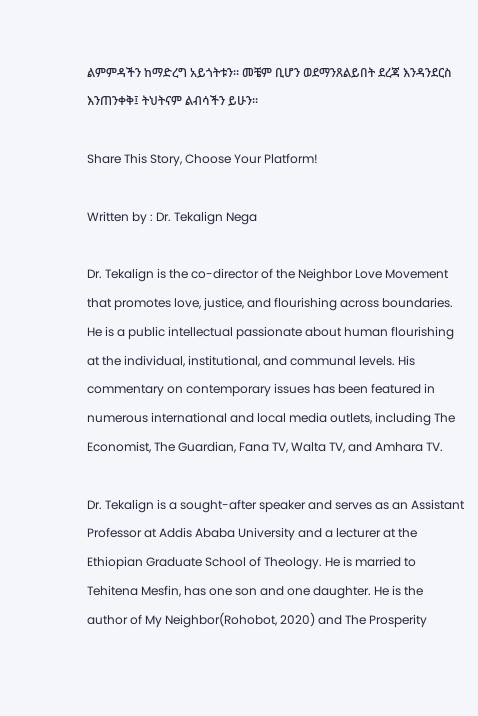ልምምዳችን ከማድረግ አይጎትቱን። መቼም ቢሆን ወደማንጸልይበት ደረጃ እንዳንደርስ እንጠንቀቅ፤ ትህትናም ልብሳችን ይሁን።

Share This Story, Choose Your Platform!

Written by : Dr. Tekalign Nega

Dr. Tekalign is the co-director of the Neighbor Love Movement that promotes love, justice, and flourishing across boundaries. He is a public intellectual passionate about human flourishing at the individual, institutional, and communal levels. His commentary on contemporary issues has been featured in numerous international and local media outlets, including The Economist, The Guardian, Fana TV, Walta TV, and Amhara TV.

Dr. Tekalign is a sought-after speaker and serves as an Assistant Professor at Addis Ababa University and a lecturer at the Ethiopian Graduate School of Theology. He is married to Tehitena Mesfin, has one son and one daughter. He is the author of My Neighbor(Rohobot, 2020) and The Prosperity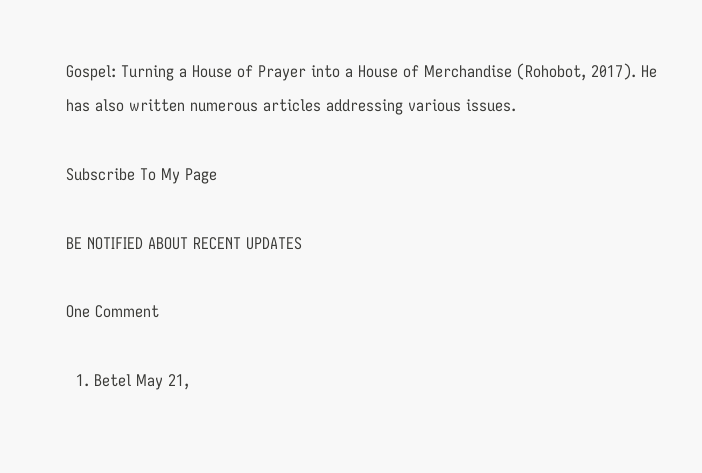Gospel: Turning a House of Prayer into a House of Merchandise (Rohobot, 2017). He has also written numerous articles addressing various issues.

Subscribe To My Page

BE NOTIFIED ABOUT RECENT UPDATES

One Comment

  1. Betel May 21,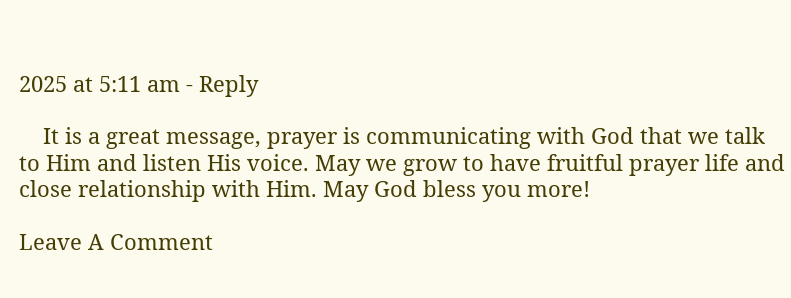2025 at 5:11 am - Reply

    It is a great message, prayer is communicating with God that we talk to Him and listen His voice. May we grow to have fruitful prayer life and close relationship with Him. May God bless you more!

Leave A Comment